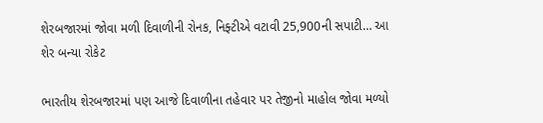શેરબજારમાં જોવા મળી દિવાળીની રોનક, નિફ્ટીએ વટાવી 25,900ની સપાટી… આ શેર બન્યા રોકેટ

ભારતીય શેરબજારમાં પણ આજે દિવાળીના તહેવાર પર તેજીનો માહોલ જોવા મળ્યો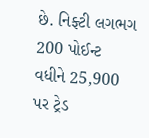છે. નિફ્ટી લગભગ 200 પોઈન્ટ વધીને 25,900 પર ટ્રેડ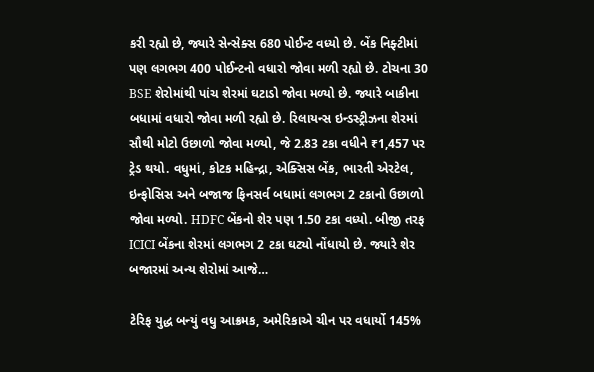કરી રહ્યો છે, જ્યારે સેન્સેક્સ 680 પોઈન્ટ વધ્યો છે. બેંક નિફ્ટીમાં પણ લગભગ 400 પોઈન્ટનો વધારો જોવા મળી રહ્યો છે. ટોચના 30 BSE શેરોમાંથી પાંચ શેરમાં ઘટાડો જોવા મળ્યો છે. જ્યારે બાકીના બધામાં વધારો જોવા મળી રહ્યો છે. રિલાયન્સ ઇન્ડસ્ટ્રીઝના શેરમાં સૌથી મોટો ઉછાળો જોવા મળ્યો, જે 2.83 ટકા વધીને ₹1,457 પર ટ્રેડ થયો. વધુમાં, કોટક મહિન્દ્રા, એક્સિસ બેંક, ભારતી એરટેલ, ઇન્ફોસિસ અને બજાજ ફિનસર્વ બધામાં લગભગ 2 ટકાનો ઉછાળો જોવા મળ્યો. HDFC બેંકનો શેર પણ 1.50 ટકા વધ્યો. બીજી તરફ ICICI બેંકના શેરમાં લગભગ 2 ટકા ઘટ્યો નોંધાયો છે. જ્યારે શેર બજારમાં અન્ય શેરોમાં આજે…

ટેરિફ યુદ્ધ બન્યું વધુ આક્રમક, અમેરિકાએ ચીન પર વધાર્યો 145%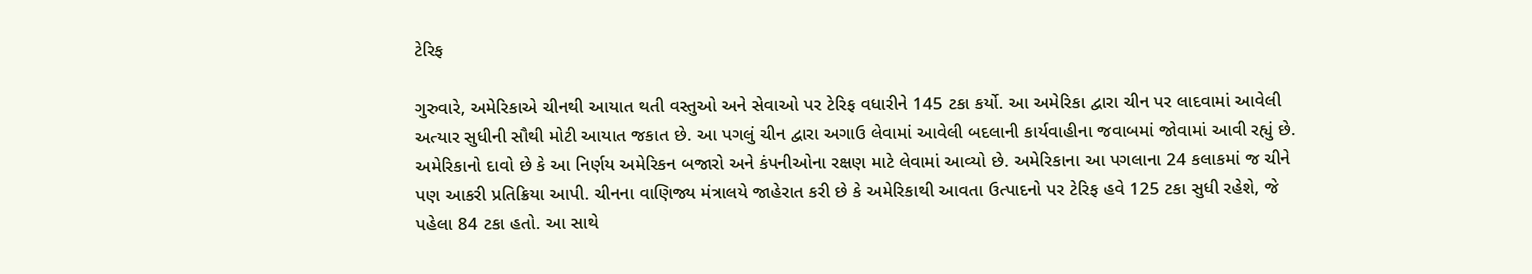ટેરિફ

ગુરુવારે, અમેરિકાએ ચીનથી આયાત થતી વસ્તુઓ અને સેવાઓ પર ટેરિફ વધારીને 145 ટકા કર્યો. આ અમેરિકા દ્વારા ચીન પર લાદવામાં આવેલી અત્યાર સુધીની સૌથી મોટી આયાત જકાત છે. આ પગલું ચીન દ્વારા અગાઉ લેવામાં આવેલી બદલાની કાર્યવાહીના જવાબમાં જોવામાં આવી રહ્યું છે. અમેરિકાનો દાવો છે કે આ નિર્ણય અમેરિકન બજારો અને કંપનીઓના રક્ષણ માટે લેવામાં આવ્યો છે. અમેરિકાના આ પગલાના 24 કલાકમાં જ ચીને પણ આકરી પ્રતિક્રિયા આપી. ચીનના વાણિજ્ય મંત્રાલયે જાહેરાત કરી છે કે અમેરિકાથી આવતા ઉત્પાદનો પર ટેરિફ હવે 125 ટકા સુધી રહેશે, જે પહેલા 84 ટકા હતો. આ સાથે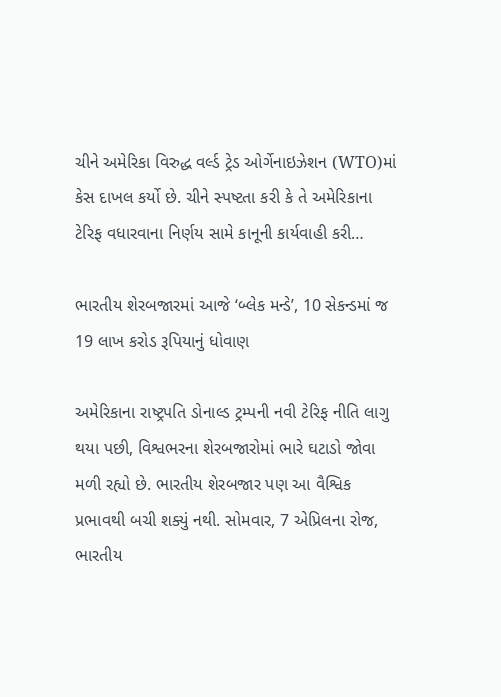ચીને અમેરિકા વિરુદ્ધ વર્લ્ડ ટ્રેડ ઓર્ગેનાઇઝેશન (WTO)માં કેસ દાખલ કર્યો છે. ચીને સ્પષ્ટતા કરી કે તે અમેરિકાના ટેરિફ વધારવાના નિર્ણય સામે કાનૂની કાર્યવાહી કરી…

ભારતીય શેરબજારમાં આજે ‘બ્લેક મન્ડે’, 10 સેકન્ડમાં જ 19 લાખ કરોડ રૂપિયાનું ધોવાણ

અમેરિકાના રાષ્ટ્રપતિ ડોનાલ્ડ ટ્રમ્પની નવી ટેરિફ નીતિ લાગુ થયા પછી, વિશ્વભરના શેરબજારોમાં ભારે ઘટાડો જોવા મળી રહ્યો છે. ભારતીય શેરબજાર પણ આ વૈશ્વિક પ્રભાવથી બચી શક્યું નથી. સોમવાર, 7 એપ્રિલના રોજ, ભારતીય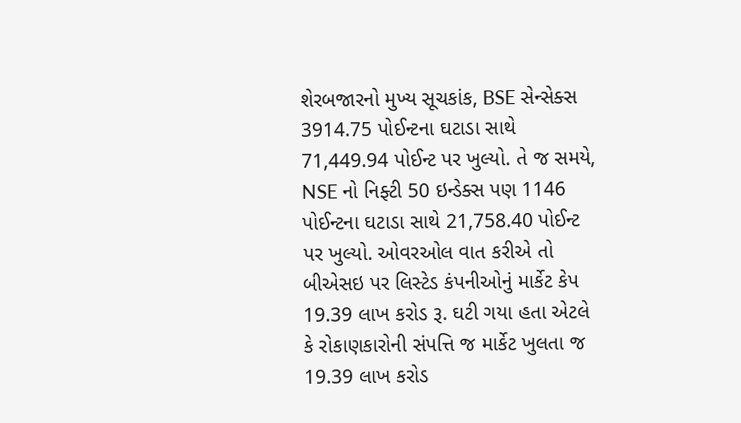શેરબજારનો મુખ્ય સૂચકાંક, BSE સેન્સેક્સ 3914.75 પોઈન્ટના ઘટાડા સાથે 71,449.94 પોઈન્ટ પર ખુલ્યો. તે જ સમયે, NSE નો નિફ્ટી 50 ઇન્ડેક્સ પણ 1146 પોઈન્ટના ઘટાડા સાથે 21,758.40 પોઈન્ટ પર ખુલ્યો. ઓવરઓલ વાત કરીએ તો બીએસઇ પર લિસ્ટેડ કંપનીઓનું માર્કેટ કેપ 19.39 લાખ કરોડ રૂ. ઘટી ગયા હતા એટલે કે રોકાણકારોની સંપત્તિ જ માર્કેટ ખુલતા જ 19.39 લાખ કરોડ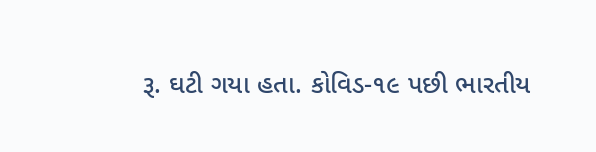રૂ. ઘટી ગયા હતા. કોવિડ-૧૯ પછી ભારતીય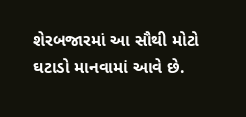શેરબજારમાં આ સૌથી મોટો ઘટાડો માનવામાં આવે છે.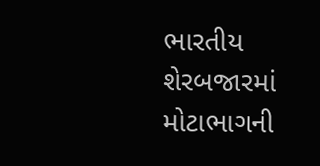ભારતીય શેરબજારમાં મોટાભાગની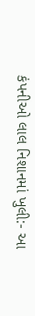કંપનીઓ લાલ નિશાનમાં ખુલી:- આ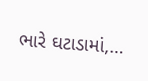ભારે ઘટાડામાં,…